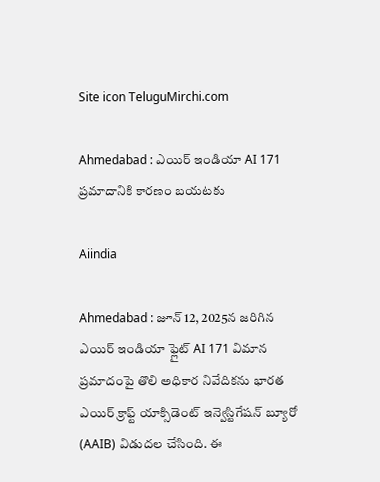Site icon TeluguMirchi.com

Ahmedabad : ఎయిర్ ఇండియా AI 171 ప్రమాదానికి కారణం బయటకు

Aiindia

Ahmedabad : జూన్ 12, 2025న జరిగిన ఎయిర్ ఇండియా ఫ్లైట్ AI 171 విమాన ప్రమాదంపై తొలి అధికార నివేదికను భారత ఎయిర్ క్రాఫ్ట్ యాక్సిడెంట్ ఇన్వెస్టిగేషన్ బ్యూరో (AAIB) విడుదల చేసింది. ఈ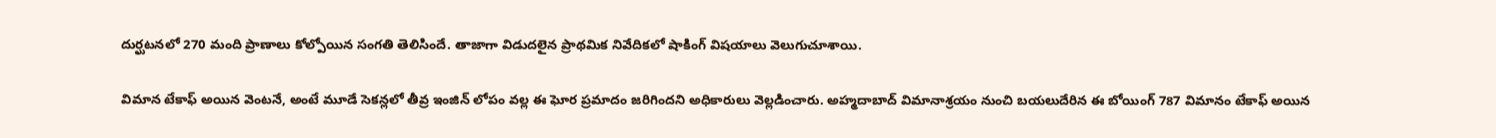దుర్ఘటనలో 270 మంది ప్రాణాలు కోల్పోయిన సంగతి తెలిసిందే. తాజాగా విడుదలైన ప్రాథమిక నివేదికలో షాకింగ్ విషయాలు వెలుగుచూశాయి.

విమాన టేకాఫ్ అయిన వెంటనే, అంటే మూడే సెకన్లలో తీవ్ర ఇంజిన్ లోపం వల్ల ఈ ఘోర ప్రమాదం జరిగిందని అధికారులు వెల్లడించారు. అహ్మదాబాద్ విమానాశ్రయం నుంచి బయలుదేరిన ఈ బోయింగ్ 787 విమానం టేకాఫ్ అయిన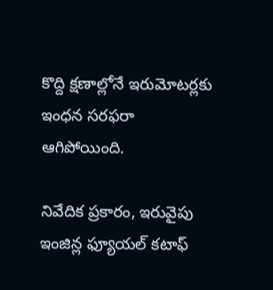కొద్ది క్షణాల్లోనే ఇరుమోటర్లకు ఇంధన సరఫరా ఆగిపోయింది.

నివేదిక ప్రకారం, ఇరువైపు ఇంజిన్ల ఫ్యూయల్ కటాఫ్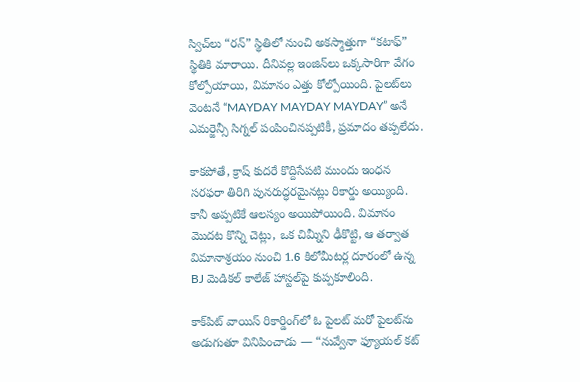స్విచ్‌లు “రన్” స్థితిలో నుంచి అకస్మాత్తుగా “కటాఫ్” స్థితికి మారాయి. దీనివల్ల ఇంజిన్‌లు ఒక్కసారిగా వేగం కోల్పోయాయి, విమానం ఎత్తు కోల్పోయింది. పైలట్‌లు వెంటనే “MAYDAY MAYDAY MAYDAY” అనే ఎమర్జెన్సీ సిగ్నల్ పంపించినప్పటికీ, ప్రమాదం తప్పలేదు.

కాకపోతే, క్రాష్ కుదరే కొద్దిసేపటి ముందు ఇంధన సరఫరా తిరిగి పునరుద్ధరమైనట్లు రికార్డు అయ్యింది. కానీ అప్పటికే ఆలస్యం అయిపోయింది. విమానం మొదట కొన్ని చెట్లు, ఒక చిమ్నీని ఢీకొట్టి, ఆ తర్వాత విమానాశ్రయం నుంచి 1.6 కిలోమీటర్ల దూరంలో ఉన్న BJ మెడికల్ కాలేజ్ హాస్టల్‌పై కుప్పకూలింది.

కాక్‌పిట్ వాయిస్ రికార్డింగ్‌లో ఓ పైలట్ మరో పైలట్‌ను అడుగుతూ వినిపించాడు — “నువ్వేనా ఫ్యూయల్ కట్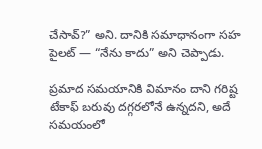చేసావ్?” అని. దానికి సమాధానంగా సహ పైలట్ — “నేను కాదు” అని చెప్పాడు.

ప్రమాద సమయానికి విమానం దాని గరిష్ట టేకాఫ్ బరువు దగ్గరలోనే ఉన్నదని, అదే సమయంలో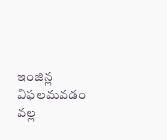ఇంజిన్ల విఫలమవడం వల్ల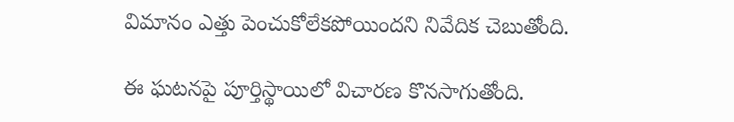విమానం ఎత్తు పెంచుకోలేకపోయిందని నివేదిక చెబుతోంది.

ఈ ఘటనపై పూర్తిస్థాయిలో విచారణ కొనసాగుతోంది.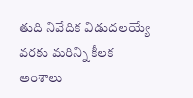తుది నివేదిక విడుదలయ్యే వరకు మరిన్ని కీలక అంశాలు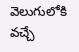వెలుగులోకి వచ్చే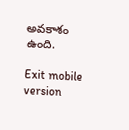అవకాశం ఉంది.

Exit mobile version